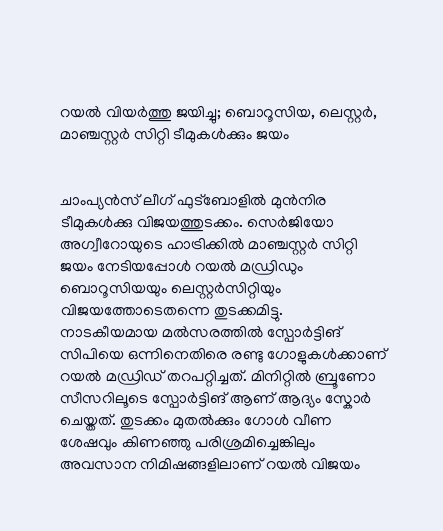റയല്‍ വിയര്‍ത്തു ജയിച്ചു; ബൊറൂസിയ, ലെസ്റ്റര്‍, മാഞ്ചസ്റ്റര്‍ സിറ്റി ടീമുകള്‍ക്കും ജയം


ചാംപ്യന്‍സ് ലീഗ് ഫുട്ബോളില്‍ മുന്‍നിര ടീമുകള്‍ക്കു വിജയത്തുടക്കം. സെര്‍ജിയോ അഗ്വീറോയുടെ ഹാട്രിക്കില്‍ മാഞ്ചസ്റ്റര്‍ സിറ്റി ജയം നേടിയപ്പോള്‍ റയല്‍ മഡ്രിഡും ബൊറൂസിയയും ലെസ്റ്റര്‍സിറ്റിയും വിജയത്തോടെതന്നെ തുടക്കമിട്ടു.
നാടകീയമായ മല്‍സരത്തില്‍ സ്പോര്‍ട്ടിങ് സിപിയെ ഒന്നിനെതിരെ രണ്ടു ഗോളുകള്‍ക്കാണ് റയല്‍ മഡ്രിഡ് തറപറ്റിച്ചത്. മിനിറ്റില്‍ ബ്രൂണോ സീസറിലൂടെ സ്പോര്‍ട്ടിങ് ആണ് ആദ്യം സ്കോര്‍ ചെയ്തത്. തുടക്കം മുതല്‍ക്കും ഗോള്‍ വീണ ശേഷവും കിണഞ്ഞു പരിശ്രമിച്ചെങ്കിലും അവസാന നിമിഷങ്ങളിലാണ് റയല്‍ വിജയം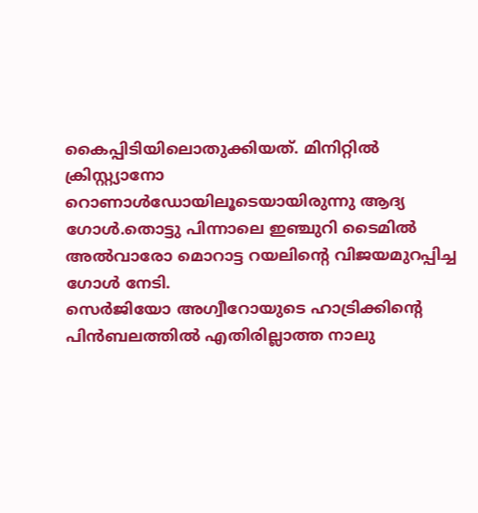കൈപ്പിടിയിലൊതുക്കിയത്. മിനിറ്റില്‍ ക്രിസ്റ്റ്യാനോ റൊണാള്‍ഡോയിലൂടെയായിരുന്നു ആദ്യ ഗോള്‍.തൊട്ടു പിന്നാലെ ഇഞ്ചുറി ടൈമില്‍ അല്‍വാരോ മൊറാട്ട റയലിന്റെ വിജയമുറപ്പിച്ച ഗോള്‍ നേടി.
സെര്‍ജിയോ അഗ്വീറോയുടെ ഹാട്രിക്കിന്റെ പിന്‍ബലത്തില്‍ എതിരില്ലാത്ത നാലു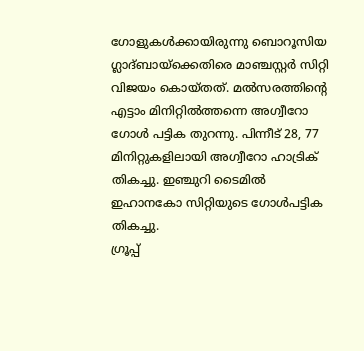ഗോളുകള്‍ക്കായിരുന്നു ബൊറൂസിയ ഗ്ലാദ്ബായ്ക്കെതിരെ മാഞ്ചസ്റ്റര്‍ സിറ്റി വിജയം കൊയ്തത്. മല്‍സരത്തിന്റെ എട്ടാം മിനിറ്റില്‍ത്തന്നെ അഗ്വീറോ ഗോള്‍ പട്ടിക തുറന്നു. പിന്നീട് 28, 77 മിനിറ്റുകളിലായി അഗ്വീറോ ഹാട്രിക് തികച്ചു. ഇഞ്ചുറി ടൈമില്‍ ഇഹാനകോ സിറ്റിയുടെ ഗോള്‍പട്ടിക തികച്ചു.
ഗ്രൂപ്പ്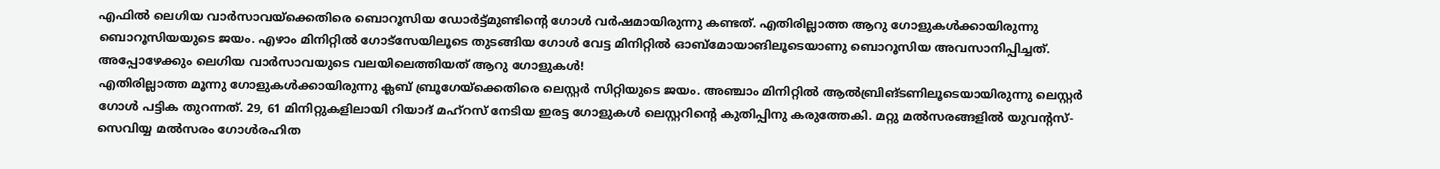എഫില്‍ ലെഗിയ വാര്‍സാവയ്ക്കെതിരെ ബൊറൂസിയ ഡോര്‍ട്ട്മുണ്ടിന്റെ ഗോള്‍ വര്‍ഷമായിരുന്നു കണ്ടത്. എതിരില്ലാത്ത ആറു ഗോളുകള്‍ക്കായിരുന്നു ബൊറൂസിയയുടെ ജയം. എഴാം മിനിറ്റില്‍ ഗോട്സേയിലൂടെ തുടങ്ങിയ ഗോള്‍ വേട്ട മിനിറ്റില്‍ ഓബ്മോയാങിലൂടെയാണു ബൊറൂസിയ അവസാനിപ്പിച്ചത്. അപ്പോഴേക്കും ലെഗിയ വാര്‍സാവയുടെ വലയിലെത്തിയത് ആറു ഗോളുകള്‍!
എതിരില്ലാത്ത മൂന്നു ഗോളുകള്‍ക്കായിരുന്നു ക്ലബ് ബ്രൂഗേയ്ക്കെതിരെ ലെസ്റ്റര്‍ സിറ്റിയുടെ ജയം. അഞ്ചാം മിനിറ്റില്‍ ആല്‍ബ്രിങ്ടണിലൂടെയായിരുന്നു ലെസ്റ്റര്‍ ഗോള്‍ പട്ടിക തുറന്നത്. 29, 61 മിനിറ്റുകളിലായി റിയാദ് മഹ്റസ് നേടിയ ഇരട്ട ഗോളുകള്‍ ലെസ്റ്ററിന്റെ കുതിപ്പിനു കരുത്തേകി. മറ്റു മല്‍സരങ്ങളില്‍ യുവന്റസ്-സെവിയ്യ മല്‍സരം ഗോള്‍രഹിത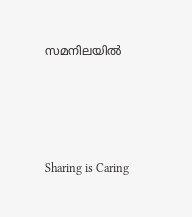സമനിലയില്‍




Sharing is Caring